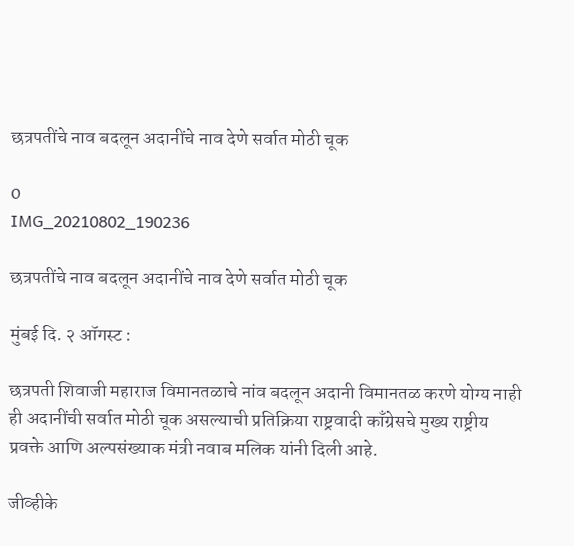छत्रपतींचे नाव बदलून अदानींचे नाव देणे सर्वात मोठी चूक

0
IMG_20210802_190236

छत्रपतींचे नाव बदलून अदानींचे नाव देणे सर्वात मोठी चूक

मुंबई दि. २ ऑगस्ट :

छत्रपती शिवाजी महाराज विमानतळाचे नांव बदलून अदानी विमानतळ करणे योग्य नाही ही अदानींची सर्वात मोठी चूक असल्याची प्रतिक्रिया राष्ट्रवादी काँग्रेसचे मुख्य राष्ट्रीय प्रवक्ते आणि अल्पसंख्याक मंत्री नवाब मलिक यांनी दिली आहे.

जीव्हीके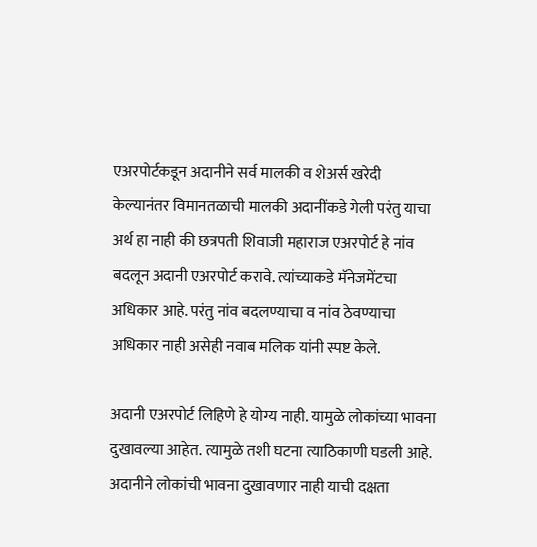एअरपोर्टकडून अदानीने सर्व मालकी व शेअर्स खरेदी केल्यानंतर विमानतळाची मालकी अदानींकडे गेली परंतु याचा अर्थ हा नाही की छत्रपती शिवाजी महाराज एअरपोर्ट हे नांव बदलून अदानी एअरपोर्ट करावे. त्यांच्याकडे मॅनेजमेंटचा अधिकार आहे. परंतु नांव बदलण्याचा व नांव ठेवण्याचा अधिकार नाही असेही नवाब मलिक यांनी स्पष्ट केले.

अदानी एअरपोर्ट लिहिणे हे योग्य नाही. यामुळे लोकांच्या भावना दुखावल्या आहेत. त्यामुळे तशी घटना त्याठिकाणी घडली आहे. अदानीने लोकांची भावना दुखावणार नाही याची दक्षता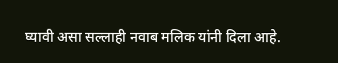घ्यावी असा सल्लाही नवाब मलिक यांनी दिला आहे.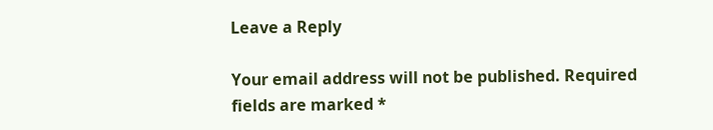Leave a Reply

Your email address will not be published. Required fields are marked *